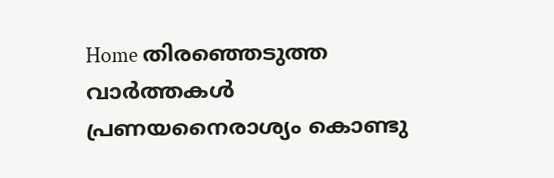Home തിരഞ്ഞെടുത്ത വാർത്തകൾ പ്രണയനൈരാശ്യം കൊണ്ടു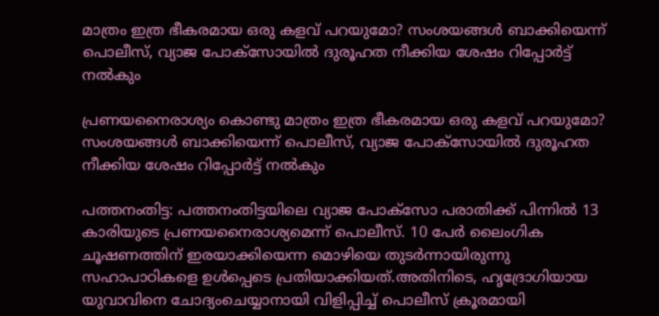മാത്രം ഇത്ര ഭീകരമായ ഒരു കളവ് പറയുമോ? സംശയങ്ങള്‍ ബാക്കിയെന്ന് പൊലീസ്, വ്യാജ പോക്സോയില്‍ ദുരൂഹത നീക്കിയ ശേഷം റിപ്പോര്‍ട്ട് നല്‍കും

പ്രണയനൈരാശ്യം കൊണ്ടു മാത്രം ഇത്ര ഭീകരമായ ഒരു കളവ് പറയുമോ? സംശയങ്ങള്‍ ബാക്കിയെന്ന് പൊലീസ്, വ്യാജ പോക്സോയില്‍ ദുരൂഹത നീക്കിയ ശേഷം റിപ്പോര്‍ട്ട് നല്‍കും

പത്തനംതിട്ട: പത്തനംതിട്ടയിലെ വ്യാജ പോക്സോ പരാതിക്ക് പിന്നില്‍ 13 കാരിയുടെ പ്രണയനൈരാശ്യമെന്ന് പൊലീസ്. 10 പേർ ലൈംഗിക ചൂഷണത്തിന് ഇരയാക്കിയെന്ന മൊഴിയെ തുടർന്നായിരുന്നു സഹാപാഠികളെ ഉള്‍പ്പെടെ പ്രതിയാക്കിയത്.അതിനിടെ, ഹൃദ്രോഗിയായ യുവാവിനെ ചോദ്യംചെയ്യാനായി വിളിപ്പിച്ച്‌ പൊലീസ് ക്രൂരമായി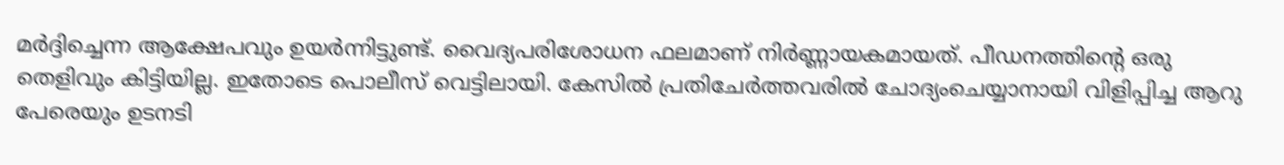മർദ്ദിച്ചെന്ന ആക്ഷേപവും ഉയർന്നിട്ടുണ്ട്. വൈദ്യപരിശോധന ഫലമാണ് നിർണ്ണായകമായത്. പീഡനത്തിന്‍റെ ഒരു തെളിവും കിട്ടിയില്ല. ഇതോടെ പൊലീസ് വെട്ടിലായി. കേസില്‍ പ്രതിചേർത്തവരില്‍ ചോദ്യംചെയ്യാനായി വിളിപ്പിച്ച ആറു പേരെയും ഉടനടി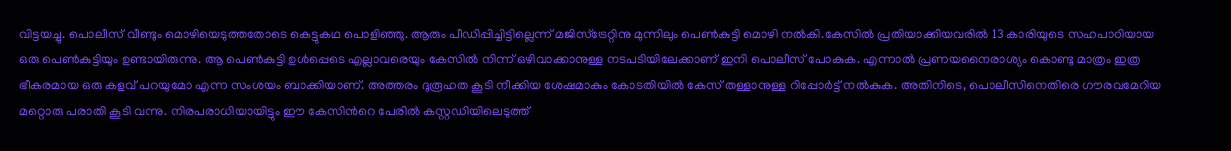വിട്ടയച്ചു. പൊലീസ് വീണ്ടും മൊഴിയെടുത്തതോടെ കെട്ടുകഥ പൊളിഞ്ഞു. ആരും പീഡിപ്പിച്ചിട്ടില്ലെന്ന് മജിസ്ട്രേറ്റിനു മുന്നിലും പെണ്‍കുട്ടി മൊഴി നല്‍കി.കേസില്‍ പ്രതിയാക്കിയവരില്‍ 13 കാരിയുടെ സഹപാഠിയായ ഒരു പെണ്‍കുട്ടിയും ഉണ്ടായിരുന്നു. ആ പെണ്‍കുട്ടി ഉള്‍പ്പെടെ എല്ലാവരെയും കേസില്‍ നിന്ന് ഒഴിവാക്കാനുള്ള നടപടിയിലേക്കാണ് ഇനി പൊലീസ് പോകുക. എന്നാല്‍ പ്രണയനൈരാശ്യം കൊണ്ടു മാത്രം ഇത്ര ഭീകരമായ ഒരു കളവ് പറയുമോ എന്ന സംശയം ബാക്കിയാണ്. അത്തരം ദുരൂഹത കൂടി നീക്കിയ ശേഷമാകും കോടതിയില്‍ കേസ് തള്ളാനുള്ള റിപ്പോർട്ട് നല്‍കുക. അതിനിടെ, പൊലീസിനെതിരെ ഗൗരവമേറിയ മറ്റൊരു പരാതി കൂടി വന്നു. നിരപരാധിയായിട്ടും ഈ കേസിന്‍റെ പേരില്‍ കസ്റ്റഡിയിലെടുത്ത്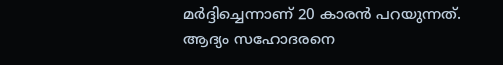മർദ്ദിച്ചെന്നാണ് 20 കാരൻ പറയുന്നത്. ആദ്യം സഹോദരനെ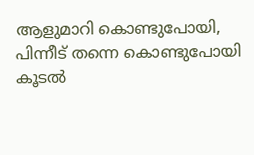ആളുമാറി കൊണ്ടുപോയി, പിന്നീട് തന്നെ കൊണ്ടുപോയി കൂടല്‍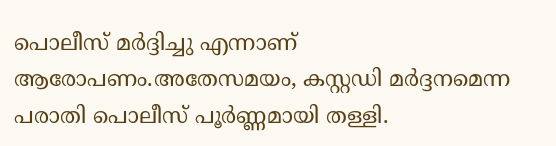പൊലീസ് മർദ്ദിച്ചു എന്നാണ് ആരോപണം.അതേസമയം, കസ്റ്റഡി മർദ്ദനമെന്ന പരാതി പൊലീസ് പൂർണ്ണമായി തള്ളി.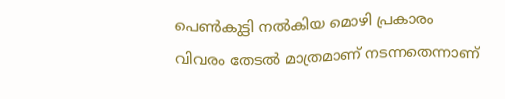പെണ്‍കുട്ടി നല്‍കിയ മൊഴി പ്രകാരം വിവരം തേടല്‍ മാത്രമാണ് നടന്നതെന്നാണ്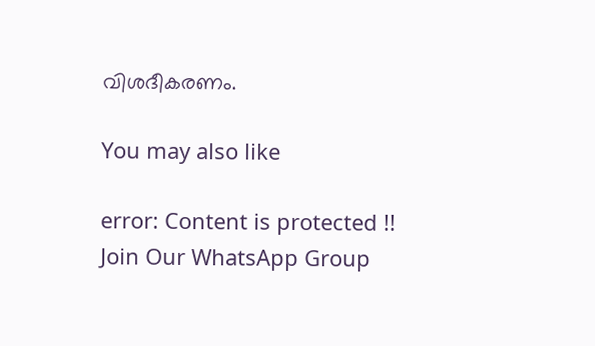വിശദീകരണം.

You may also like

error: Content is protected !!
Join Our WhatsApp Group